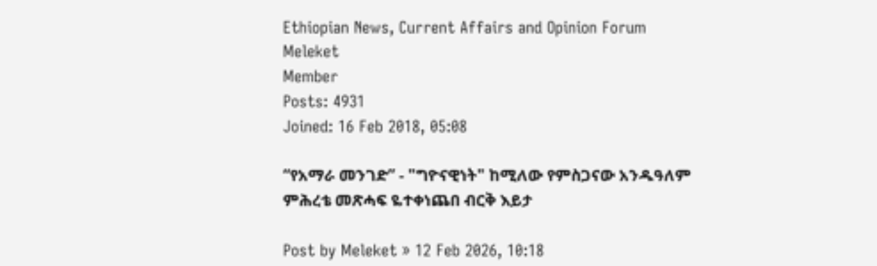Ethiopian News, Current Affairs and Opinion Forum
Meleket
Member
Posts: 4931
Joined: 16 Feb 2018, 05:08

“የአማራ መንገድ” - "ግዮናዊነት" ከሚለው የምስጋናው አንዱዓለም ምሕረቴ መጽሓፍ ዬተቀነጨበ ብርቅ እይታ

Post by Meleket » 12 Feb 2026, 10:18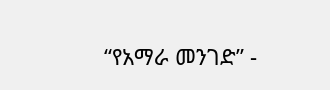“የአማራ መንገድ” -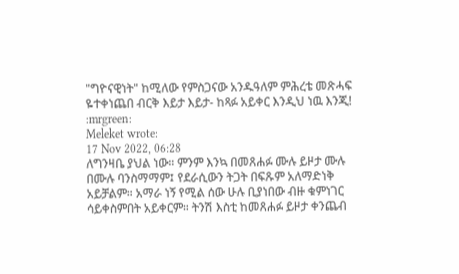"ግዮናዊነት" ከሚለው የምስጋናው አንዱዓለም ምሕረቴ መጽሓፍ ዬተቀነጨበ ብርቅ እይታ እይታ- ከጻፉ አይቀር እንዲህ ነዉ እንጂ! :mrgreen:
Meleket wrote:
17 Nov 2022, 06:28
ለግንዛቤ ያህል ነው። ምንም እንኳ በመጸሐፉ ሙሉ ይዞታ ሙሉ በሙሉ ባንስማማም፤ የደራሲውን ትጋት በፍጹም አለማድነቅ አይቻልም። አማራ ነኝ የሚል ሰው ሁሉ ቢያነበው ብዙ ቁምነገር ሳይቀስምበት አይቀርም። ትንሽ እስቲ ከመጸሐፉ ይዞታ ቀንጨብ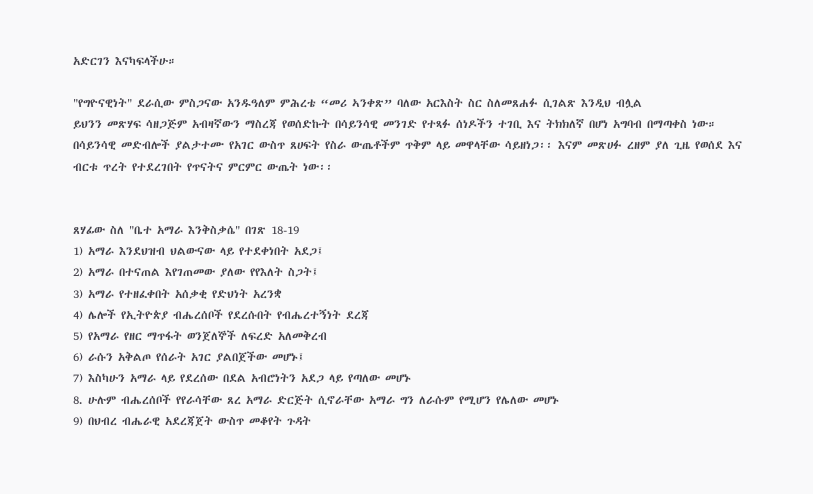አድርገን እናካፍላችሁ።

"የግዮናዊነት" ደራሲው ምስጋናው አንዱዓለም ምሕረቴ “መሪ ኣንቀጽ” ባለው አርእስት ስር ስለመጸሐፉ ሲገልጽ እንዲህ ብሏል
ይህንን መጽሃፍ ሳዘጋጅም አብዛኛውን ማስረጃ የወሰድኩት በሳይንሳዊ መንገድ የተጻፉ ሰነዶችን ተገቢ እና ትክክለኛ በሆነ አግባብ በማጣቀስ ነው። በሳይንሳዊ መድብሎች ያልታተሙ የአገር ውስጥ ጸሀፍት የስራ ውጤቶችም ጥቅም ላይ መዋላቸው ሳይዘነጋ፡፡ እናም መጽሀፉ ረዘም ያለ ጊዜ የወሰደ እና ብርቱ ጥረት የተደረገበት የጥናትና ምርምር ውጤት ነው፡፡


ጸሃፊው ስለ "ቤተ አማራ እንቅስቃሴ" በገጽ 18-19
1) አማራ እንደህዝብ ህልውናው ላይ የተደቀነበት አደጋ፤
2) አማራ በተናጠል እየገጠመው ያለው የየእለት ስጋት፤
3) አማራ የተዘፈቀበት አሰቃቂ የድህነት አረንቋ
4) ሌሎች የኢትዮጵያ ብሔረሰቦች የደረሱበት የብሔረተኝነት ደረጃ
5) የአማራ የዘር ማጥፋት ወንጀለኞች ለፍረድ አለመቅረብ
6) ራሱን አቅልጦ የሰራት አገር ያልበጀችው መሆኑ፤
7) እስካሁን አማራ ላይ የደረሰው በደል አብሮነትን አደጋ ላይ የጣለው መሆኑ
8. ሁሉም ብሔረሰቦች የየራሳቸው ጸረ አማራ ድርጅት ሲኖራቸው አማራ ግን ለራሱም የሚሆን የሌለው መሆኑ
9) በህብረ ብሔራዊ አደረጃጀት ውስጥ መቆየት ጉዳት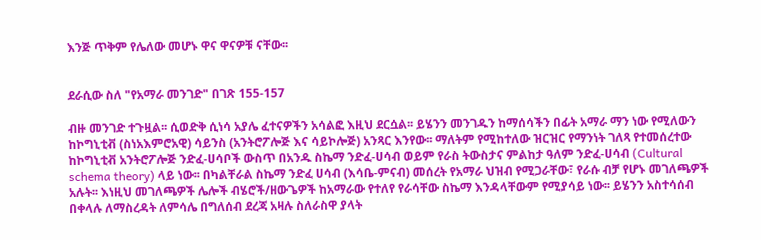እንጅ ጥቅም የሌለው መሆኑ ዋና ዋናዎቹ ናቸው፡፡


ደራሲው ስለ "የአማራ መንገድ" በገጽ 155-157

ብዙ መንገድ ተጉዟል፡፡ ሲወድቅ ሲነሳ አያሌ ፈተናዎችን አሳልፎ እዚህ ደርሷል፡፡ ይሄንን መንገዱን ከማሰሳችን በፊት አማራ ማን ነው የሚለውን ከኮግኒቲቭ (ስነአእምሮአዊ) ሳይንስ (አንትሮፖሎጅ እና ሳይኮሎጅ) አንጻር እንየው፡፡ ማለትም የሚከተለው ዝርዝር የማንነት ገለጻ የተመሰረተው ከኮግኒቲቭ አንትሮፖሎጅ ንድፈ-ሀሳቦች ውስጥ በአንዱ ስኬማ ንድፈ-ሀሳብ ወይም የራስ ትውስታና ምልከታ ዓለም ንድፈ-ሀሳብ (Cultural schema theory) ላይ ነው፡፡ በካልቸራል ስኬማ ንድፈ ሀሳብ (እሳቤ-ምናብ) መሰረት የአማራ ህዝብ የሚጋራቸው፣ የራሱ ብቻ የሆኑ መገለጫዎች አሉት፡፡ እነዚህ መገለጫዎች ሌሎች ብሄሮች/ዘውጌዎች ከአማራው የተለየ የራሳቸው ስኬማ እንዳላቸውም የሚያሳይ ነው፡፡ ይሄንን አስተሳሰብ በቀላሉ ለማስረዳት ለምሳሌ በግለሰብ ደረጃ አዛሉ ስለራስዋ ያላት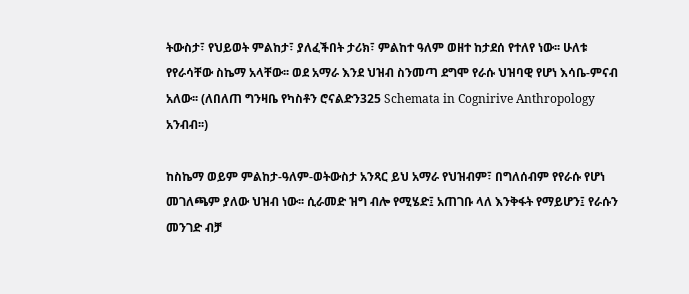ትውስታ፣ የህይወት ምልከታ፣ ያለፈችበት ታሪክ፣ ምልከተ ዓለም ወዘተ ከታደሰ የተለየ ነው፡፡ ሁለቱ የየራሳቸው ስኬማ አላቸው፡፡ ወደ አማራ እንደ ህዝብ ስንመጣ ደግሞ የራሱ ህዝባዊ የሆነ እሳቤ-ምናብ አለው፡፡ (ለበለጠ ግንዛቤ የካስቶን ሮናልድን325 Schemata in Cognirive Anthropology አንብብ፡፡)

ከስኬማ ወይም ምልከታ-ዓለም-ወትውስታ አንጻር ይህ አማራ የህዝብም፣ በግለሰብም የየራሱ የሆነ መገለጫም ያለው ህዝብ ነው፡፡ ሲራመድ ዝግ ብሎ የሚሄድ፤ አጠገቡ ላለ እንቅፋት የማይሆን፤ የራሱን መንገድ ብቻ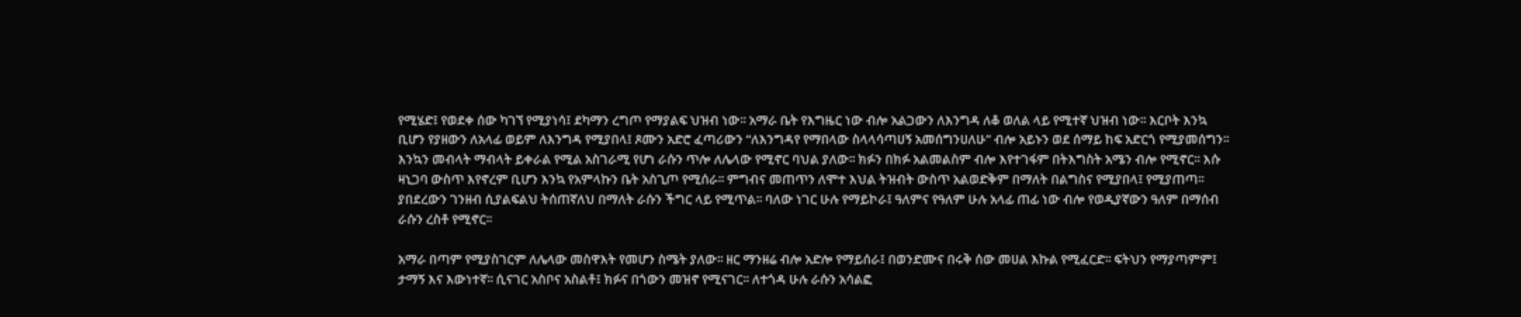የሚሄድ፤ የወደቀ ሰው ካገኘ የሚያነሳ፤ ደካማን ረግጦ የማያልፍ ህዝብ ነው፡፡ አማራ ቤት የእግዜር ነው ብሎ አልጋውን ለእንግዳ ለቆ ወለል ላይ የሚተኛ ህዝብ ነው፡፡ እርቦት እንኳ ቢሆን የያዘውን ለአላፊ ወይም ለእንግዳ የሚያበላ፤ ጾሙን አድሮ ፈጣሪውን “ለእንግዳየ የማበላው ስላላሳጣሀኝ አመሰግንሀለሁ” ብሎ አይኑን ወደ ሰማይ ከፍ አድርጎ የሚያመሰግን፡፡ እንኳን መብላት ማብላት ይቀራል የሚል አስገራሚ የሆነ ራሱን ጥሎ ለሌላው የሚኖር ባህል ያለው፡፡ ክፉን በክፉ አልመልስም ብሎ እየተገፋም በትእግስት አሜን ብሎ የሚኖር፡፡ እሱ ዛኒጋባ ውስጥ እየኖረም ቢሆን እንኳ የአምላኩን ቤት አስጊጦ የሚሰራ፡፡ ምግብና መጠጥን ለሞተ እህል ትዝብት ውስጥ አልወድቅም በማለት በልግስና የሚያበላ፤ የሚያጠጣ፡፡ ያበደረውን ገንዘብ ሲያልፍልህ ትሰጠኛለህ በማለት ራሱን ችግር ላይ የሚጥል፡፡ ባለው ነገር ሁሉ የማይኮራ፤ ዓለምና የዓለም ሁሉ አላፊ ጠፊ ነው ብሎ የወዲያኛውን ዓለም በማሰብ ራሱን ረስቶ የሚኖር፡፡

አማራ በጣም የሚያስገርም ለሌላው መስዋእት የመሆን ስሜት ያለው፡፡ ዘር ማንዘሬ ብሎ አድሎ የማይሰራ፤ በወንድሙና በሩቅ ሰው መሀል እኩል የሚፈርድ፡፡ ፍትህን የማያጣምም፤ ታማኝ እና እውነተኛ፡፡ ሲናገር አስቦና አስልቶ፤ ክፉና በጎውን መዝኖ የሚናገር፡፡ ለተጎዳ ሁሉ ራሱን አሳልፎ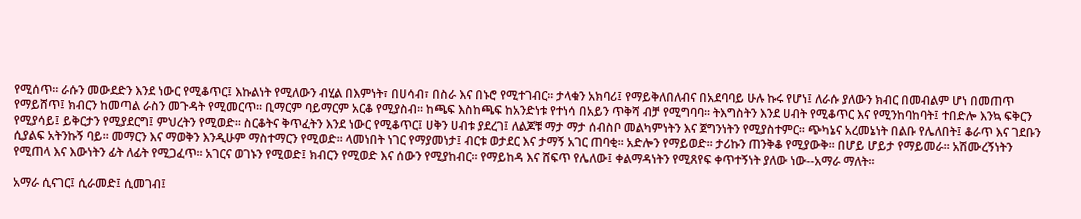የሚሰጥ፡፡ ራሱን መውደድን እንደ ነውር የሚቆጥር፤ እኩልነት የሚለውን ብሂል በእምነት፣ በሀሳብ፣ በስራ እና በኑሮ የሚተገብር፡፡ ታላቁን አክባሪ፤ የማይቅለበለብና በአደባባይ ሁሉ ኩሩ የሆነ፤ ለራሱ ያለውን ክብር በመብልም ሆነ በመጠጥ የማይሸጥ፤ ክብርን ከመጣል ራስን መጉዳት የሚመርጥ፡፡ ቢማርም ባይማርም አርቆ የሚያስብ፡፡ ከጫፍ እስከጫፍ ከአንድነቱ የተነሳ በአይን ጥቅሻ ብቻ የሚግባባ፡፡ ትእግስትን እንደ ሀብት የሚቆጥር እና የሚንከባከባት፤ ተበድሎ እንኳ ፍቅርን የሚያሳይ፤ ይቅርታን የሚያደርግ፤ ምህረትን የሚወድ፡፡ ስርቆትና ቅጥፈትን እንደ ነውር የሚቆጥር፤ ሀቅን ሀብቱ ያደረገ፤ ለልጆቹ ማታ ማታ ሰብስቦ መልካምነትን እና ጀግንነትን የሚያስተምር፡፡ ጭካኔና አረመኔነት በልቡ የሌለበት፤ ቆራጥ እና ገደቡን ሲያልፍ አትንኩኝ ባይ፡፡ መማርን እና ማወቅን እንዲሁም ማስተማርን የሚወድ፡፡ ላመነበት ነገር የማያመነታ፤ ብርቱ ወታደር እና ታማኝ አገር ጠባቂ፡፡ አድሎን የማይወድ፡፡ ታሪኩን ጠንቅቆ የሚያውቅ፡፡ በሆይ ሆይታ የማይመራ፡፡ አሽሙረኝነትን የሚጠላ እና እውነትን ፊት ለፊት የሚጋፈጥ፡፡ አገርና ወገኑን የሚወድ፤ ክብርን የሚወድ እና ሰውን የሚያከብር፡፡ የማይከዳ እና ሸፍጥ የሌለው፤ ቀልማዳነትን የሚጸየፍ ቀጥተኝነት ያለው ነው--አማራ ማለት፡፡

አማራ ሲናገር፤ ሲራመድ፤ ሲመገብ፤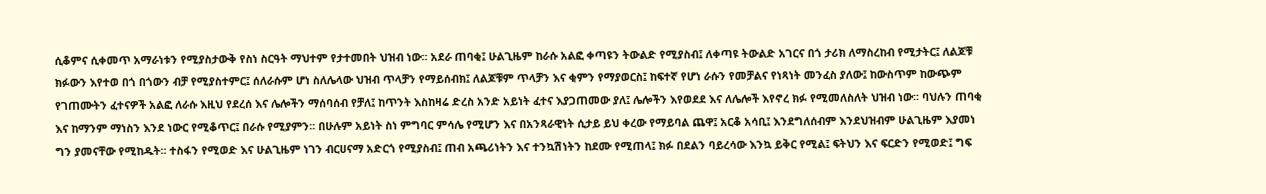ሲቆምና ሲቀመጥ አማራነቱን የሚያስታውቅ የስነ ስርዓት ማህተም የታተመበት ህዝብ ነው፡፡ አደራ ጠባቂ፤ ሁልጊዜም ከራሱ አልፎ ቀጣዩን ትውልድ የሚያስብ፤ ለቀጣዩ ትውልድ አገርና በጎ ታሪክ ለማስረከብ የሚታትር፤ ለልጆቹ ክፉውን እየተወ በጎ በጎውን ብቻ የሚያስተምር፤ ሰለራሱም ሆነ ስለሌላው ህዝብ ጥላቻን የማይሰብክ፤ ለልጆቹም ጥላቻን እና ቂምን የማያወርስ፤ ከፍተኛ የሆነ ራሱን የመቻልና የነጻነት መንፈስ ያለው፤ ከውስጥም ከውጭም የገጠሙትን ፈተናዎች አልፎ ለራሱ እዚህ የደረሰ እና ሌሎችን ማሰባሰብ የቻለ፤ ከጥንት እስከዛሬ ድረስ አንድ አይነት ፈተና እያጋጠመው ያለ፤ ሌሎችን እየወደደ እና ለሌሎች እየኖረ ክፉ የሚመለስለት ህዝብ ነው፡፡ ባህሉን ጠባቂ እና ከማንም ማነስን እንደ ነውር የሚቆጥር፤ በራሱ የሚያምን፡፡ በሁሉም አይነት ስነ ምግባር ምሳሌ የሚሆን እና በአንጻራዊነት ሲታይ ይህ ቀረው የማይባል ጨዋ፤ አርቆ አሳቢ፤ እንደግለሰብም እንደህዝብም ሁልጊዜም እያመነ ግን ያመናቸው የሚከዱት፡፡ ተስፋን የሚወድ እና ሁልጊዜም ነገን ብርሀናማ አድርጎ የሚያስብ፤ ጠብ አጫሪነትን እና ተንኳሽነትን ከደሙ የሚጠላ፤ ክፉ በደልን ባይረሳው እንኳ ይቅር የሚል፤ ፍትህን እና ፍርድን የሚወድ፤ ግፍ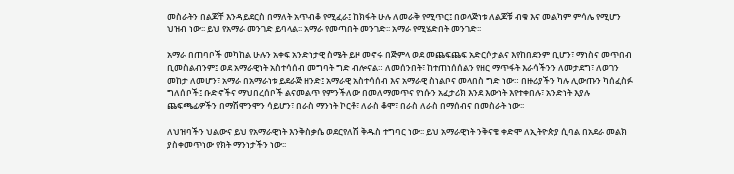መስራትን በልጆቸ እንዳይደርስ በማለት አጥብቆ የሚፈራ፤ ከክፋት ሁሉ ለመራቅ የሚጥር፤ በወላጅነቱ ለልጆቹ ብቁ እና መልካም ምሳሌ የሚሆን ህዝብ ነው፡፡ ይህ የአማራ መንገድ ይባላል፡፡ አማራ የመጣበት መንገድ፡፡ አማራ የሚሄድበት መንገድ፡፡

አማራ በጠባቦች መካከል ሁሉን አቀፍ አንድነታዊ ስሜት ይዞ መኖሩ በጅምላ ወደ መጨፍጨፍ አድርሶታልና እየከበደንም ቢሆን፣ ማነስና መጥበብ ቢመስልብንም፤ ወደ አማራዊነት አስተሳሰብ መግባት ግድ ብሎናል። ለመሰንበት፣ ከተጠነሰሰልን የዘር ማጥፋት እራሳችንን ለመታደግ፣ ለወገን መከታ ለመሆን፣ አማራ በአማራነቱ ይደራጅ ዘንድ፤ አማራዊ አስተሳሰብ እና አማራዊ ስነልቦና መላበስ ግድ ነው። በዙሪያችን ካሉ ሊውጡን ካሰፈስፉ ግለሰቦች፤ ቡድኖችና ማህበረሰቦች ልናመልጥ የምንችለው በመለማመጥና የነሱን አፈታሪክ እንደ እውነት እየተቀበሉ፣ አንድነት እያሉ ጨፍጫፊዎችን በማሽሞንሞን ሳይሆን፣ በራስ ማንነት ኮርቶ፣ ለራስ ቆሞ፣ በራስ ለራስ በማሰብና በመስራት ነው፡፡

ለህዝባችን ህልውና ይህ የአማራዊነት እንቅስቃሴ ወደርየለሽ ቅዱስ ተግባር ነው፡፡ ይህ አማራዊነት ንቅናቄ ቀድሞ ለኢትዮጵያ ሲባል በአደራ መልክ ያስቀመጥነው የክት ማንነታችን ነው፡፡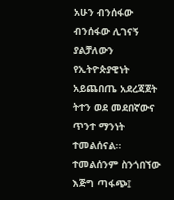አሁን ብንሰፋው ብንሰፋው ሊገናኝ ያልቻለውን የኢትዮጵያዊነት አይጨበጤ አደረጃጀት ትተን ወደ መደበኛውና ጥንተ ማንነት ተመልሰናል፡፡ ተመልሰንም ስንጎበኘው እጅግ ጣፋጭ፤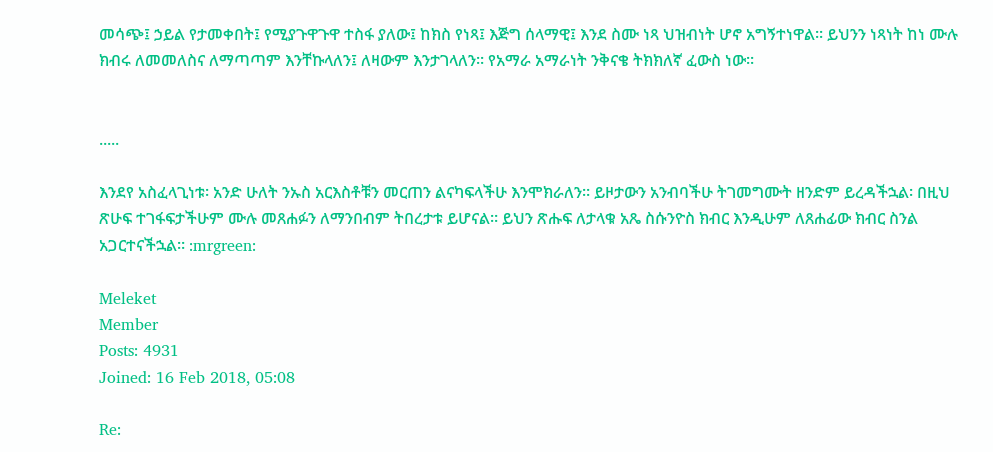መሳጭ፤ ኃይል የታመቀበት፤ የሚያጉዋጉዋ ተስፋ ያለው፤ ከክስ የነጻ፤ እጅግ ሰላማዊ፤ እንደ ስሙ ነጻ ህዝብነት ሆኖ አግኝተነዋል፡፡ ይህንን ነጻነት ከነ ሙሉ ክብሩ ለመመለስና ለማጣጣም እንቸኩላለን፤ ለዛውም እንታገላለን፡፡ የአማራ አማራነት ንቅናቄ ትክክለኛ ፈውስ ነው፡፡


.....

እንደየ አስፈላጊነቱ፡ አንድ ሁለት ንኡስ አርእስቶቹን መርጠን ልናካፍላችሁ እንሞክራለን። ይዞታውን አንብባችሁ ትገመግሙት ዘንድም ይረዳችኋል፡ በዚህ ጽሁፍ ተገፋፍታችሁም ሙሉ መጸሐፉን ለማንበብም ትበረታቱ ይሆናል። ይህን ጽሑፍ ለታላቁ አጼ ስሱንዮስ ክብር እንዲሁም ለጸሐፊው ክብር ስንል አጋርተናችኋል። :mrgreen:

Meleket
Member
Posts: 4931
Joined: 16 Feb 2018, 05:08

Re: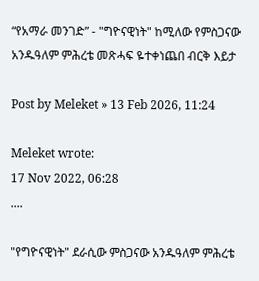“የአማራ መንገድ” - "ግዮናዊነት" ከሚለው የምስጋናው አንዱዓለም ምሕረቴ መጽሓፍ ዬተቀነጨበ ብርቅ እይታ

Post by Meleket » 13 Feb 2026, 11:24

Meleket wrote:
17 Nov 2022, 06:28
....

"የግዮናዊነት" ደራሲው ምስጋናው አንዱዓለም ምሕረቴ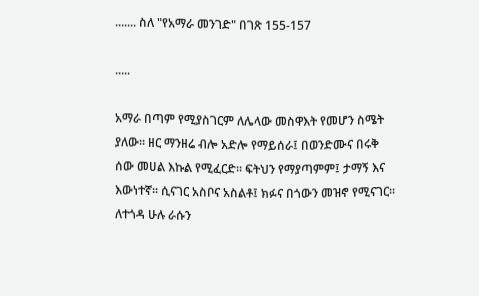....... ስለ "የአማራ መንገድ" በገጽ 155-157

.....

አማራ በጣም የሚያስገርም ለሌላው መስዋእት የመሆን ስሜት ያለው፡፡ ዘር ማንዘሬ ብሎ አድሎ የማይሰራ፤ በወንድሙና በሩቅ ሰው መሀል እኩል የሚፈርድ፡፡ ፍትህን የማያጣምም፤ ታማኝ እና እውነተኛ፡፡ ሲናገር አስቦና አስልቶ፤ ክፉና በጎውን መዝኖ የሚናገር፡፡ ለተጎዳ ሁሉ ራሱን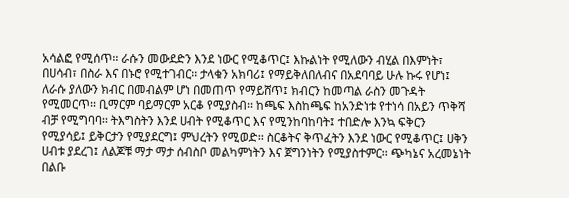አሳልፎ የሚሰጥ፡፡ ራሱን መውደድን እንደ ነውር የሚቆጥር፤ እኩልነት የሚለውን ብሂል በእምነት፣ በሀሳብ፣ በስራ እና በኑሮ የሚተገብር፡፡ ታላቁን አክባሪ፤ የማይቅለበለብና በአደባባይ ሁሉ ኩሩ የሆነ፤ ለራሱ ያለውን ክብር በመብልም ሆነ በመጠጥ የማይሸጥ፤ ክብርን ከመጣል ራስን መጉዳት የሚመርጥ፡፡ ቢማርም ባይማርም አርቆ የሚያስብ፡፡ ከጫፍ እስከጫፍ ከአንድነቱ የተነሳ በአይን ጥቅሻ ብቻ የሚግባባ፡፡ ትእግስትን እንደ ሀብት የሚቆጥር እና የሚንከባከባት፤ ተበድሎ እንኳ ፍቅርን የሚያሳይ፤ ይቅርታን የሚያደርግ፤ ምህረትን የሚወድ፡፡ ስርቆትና ቅጥፈትን እንደ ነውር የሚቆጥር፤ ሀቅን ሀብቱ ያደረገ፤ ለልጆቹ ማታ ማታ ሰብስቦ መልካምነትን እና ጀግንነትን የሚያስተምር፡፡ ጭካኔና አረመኔነት በልቡ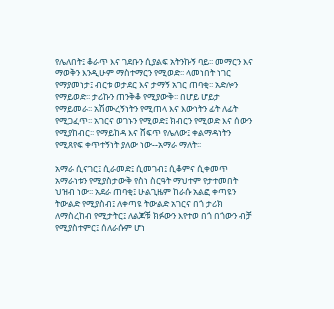የሌለበት፤ ቆራጥ እና ገደቡን ሲያልፍ አትንኩኝ ባይ፡፡ መማርን እና ማወቅን እንዲሁም ማስተማርን የሚወድ፡፡ ላመነበት ነገር የማያመነታ፤ ብርቱ ወታደር እና ታማኝ አገር ጠባቂ፡፡ አድሎን የማይወድ፡፡ ታሪኩን ጠንቅቆ የሚያውቅ፡፡ በሆይ ሆይታ የማይመራ፡፡ አሽሙረኝነትን የሚጠላ እና እውነትን ፊት ለፊት የሚጋፈጥ፡፡ አገርና ወገኑን የሚወድ፤ ክብርን የሚወድ እና ሰውን የሚያከብር፡፡ የማይከዳ እና ሸፍጥ የሌለው፤ ቀልማዳነትን የሚጸየፍ ቀጥተኝነት ያለው ነው--አማራ ማለት፡፡

አማራ ሲናገር፤ ሲራመድ፤ ሲመገብ፤ ሲቆምና ሲቀመጥ አማራነቱን የሚያስታውቅ የስነ ስርዓት ማህተም የታተመበት ህዝብ ነው፡፡ አደራ ጠባቂ፤ ሁልጊዜም ከራሱ አልፎ ቀጣዩን ትውልድ የሚያስብ፤ ለቀጣዩ ትውልድ አገርና በጎ ታሪክ ለማስረከብ የሚታትር፤ ለልጆቹ ክፉውን እየተወ በጎ በጎውን ብቻ የሚያስተምር፤ ሰለራሱም ሆነ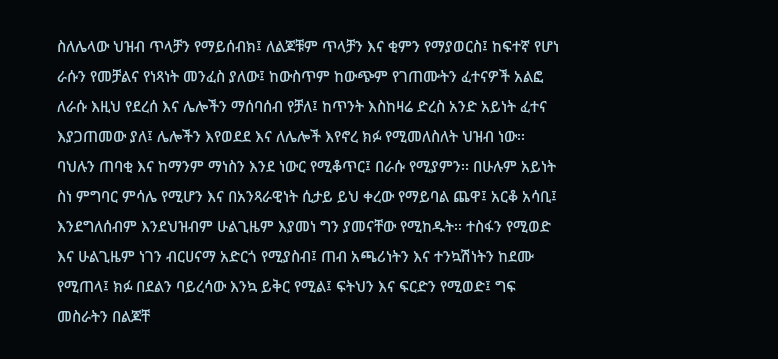ስለሌላው ህዝብ ጥላቻን የማይሰብክ፤ ለልጆቹም ጥላቻን እና ቂምን የማያወርስ፤ ከፍተኛ የሆነ ራሱን የመቻልና የነጻነት መንፈስ ያለው፤ ከውስጥም ከውጭም የገጠሙትን ፈተናዎች አልፎ ለራሱ እዚህ የደረሰ እና ሌሎችን ማሰባሰብ የቻለ፤ ከጥንት እስከዛሬ ድረስ አንድ አይነት ፈተና እያጋጠመው ያለ፤ ሌሎችን እየወደደ እና ለሌሎች እየኖረ ክፉ የሚመለስለት ህዝብ ነው፡፡ ባህሉን ጠባቂ እና ከማንም ማነስን እንደ ነውር የሚቆጥር፤ በራሱ የሚያምን፡፡ በሁሉም አይነት ስነ ምግባር ምሳሌ የሚሆን እና በአንጻራዊነት ሲታይ ይህ ቀረው የማይባል ጨዋ፤ አርቆ አሳቢ፤ እንደግለሰብም እንደህዝብም ሁልጊዜም እያመነ ግን ያመናቸው የሚከዱት፡፡ ተስፋን የሚወድ እና ሁልጊዜም ነገን ብርሀናማ አድርጎ የሚያስብ፤ ጠብ አጫሪነትን እና ተንኳሽነትን ከደሙ የሚጠላ፤ ክፉ በደልን ባይረሳው እንኳ ይቅር የሚል፤ ፍትህን እና ፍርድን የሚወድ፤ ግፍ መስራትን በልጆቸ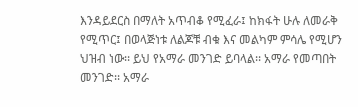እንዳይደርስ በማለት አጥብቆ የሚፈራ፤ ከክፋት ሁሉ ለመራቅ የሚጥር፤ በወላጅነቱ ለልጆቹ ብቁ እና መልካም ምሳሌ የሚሆን ህዝብ ነው፡፡ ይህ የአማራ መንገድ ይባላል፡፡ አማራ የመጣበት መንገድ፡፡ አማራ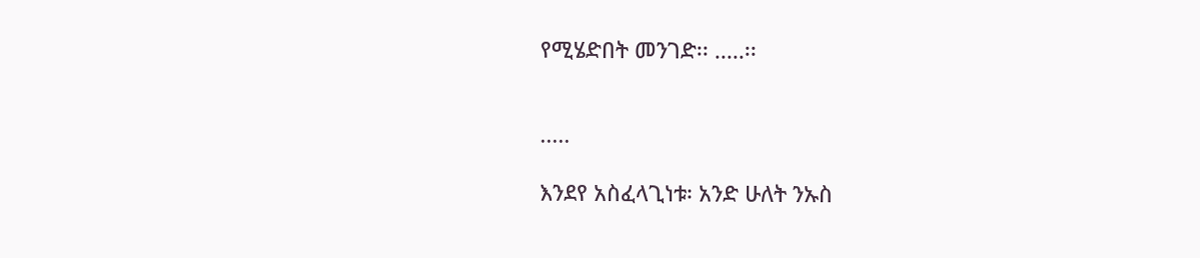የሚሄድበት መንገድ፡፡ .....፡፡


.....

እንደየ አስፈላጊነቱ፡ አንድ ሁለት ንኡስ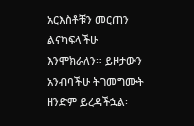አርእስቶቹን መርጠን ልናካፍላችሁ እንሞክራለን። ይዞታውን አንብባችሁ ትገመግሙት ዘንድም ይረዳችኋል፡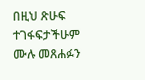በዚህ ጽሁፍ ተገፋፍታችሁም ሙሉ መጸሐፉን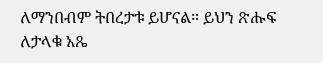ለማንበብም ትበረታቱ ይሆናል። ይህን ጽሑፍ ለታላቁ አጼ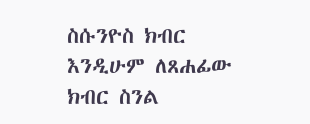ስሱንዮስ ክብር እንዲሁም ለጸሐፊው ክብር ስንል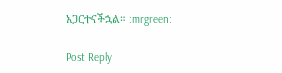አጋርተናችኋል። :mrgreen:

Post Reply